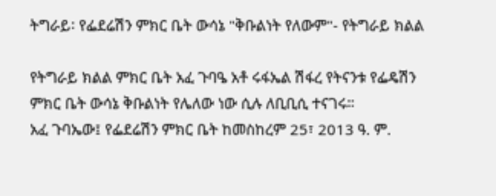ትግራይ፡ የፌደሬሽን ምክር ቤት ውሳኔ "ቅቡልነት የለውም"- የትግራይ ክልል

የትግራይ ክልል ምክር ቤት አፈ ጉባዔ አቶ ሩፋኤል ሽፋረ የትናንቱ የፌዴሽን ምክር ቤት ውሳኔ ቅቡልነት የሌለው ነው ሲሉ ለቢቢሲ ተናገሩ።
አፈ ጉባኤው፤ የፌደሬሽን ምክር ቤት ከመስከረም 25፣ 2013 ዓ. ም.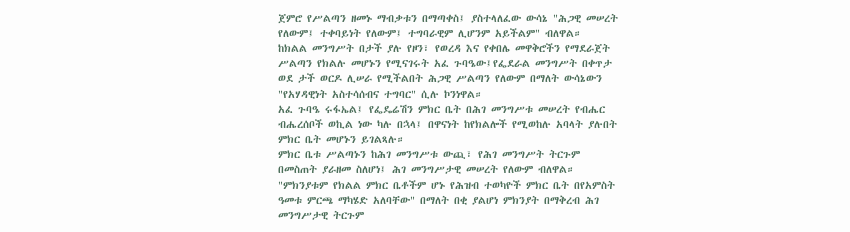ጀምሮ የሥልጣን ዘመኑ ማብቃቱን በማጣቀስ፤ ያስተላለፈው ውሳኔ "ሕጋዊ መሠረት የለውም፤ ተቀባይነት የለውም፤ ተግባራዊም ሊሆንም አይችልም" ብለዋል።
ከክልል መንግሥት በታች ያሉ የዞን፣ የወረዳ እና የቀበሌ መዋቅሮችን የማደራጀት ሥልጣን የክልሉ መሆኑን የሚናገሩት አፈ ጉባዔው፤የፌደራል መንግሥት በቀጥታ ወደ ታች ወርዶ ሊሠራ የሚችልበት ሕጋዊ ሥልጣን የለውም በማለት ውሳኔውን "የአሃዳዊነት አስተሳሰብና ተግባር" ሲሉ ኮንነዋል።
አፈ ጉባዔ ሩፋኤል፤ የፌዴሬሽን ምክር ቤት በሕገ መንግሥቱ መሠረት የብሔር ብሔረሰቦች ወኪል ነው ካሉ በኋላ፤ በዋናነት ከየክልሎች የሚወከሉ አባላት ያሉበት ምክር ቤት መሆኑን ይገልጻሉ።
ምክር ቤቱ ሥልጣኑን ከሕገ መንግሥቱ ውጪ፣ የሕገ መንግሥት ትርጉም በመስጠት ያራዘመ ስለሆነ፤ ሕገ መንግሥታዊ መሠረት የለውም ብለዋል።
"ምክንያቱም የክልል ምክር ቤቶችም ሆኑ የሕዝብ ተወካዮች ምክር ቤት በየአምስት ዓመቱ ምርጫ ማካሄድ አለባቸው" በማለት በቂ ያልሆነ ምክንያት በማቅረብ ሕገ መንግሥታዊ ትርጉም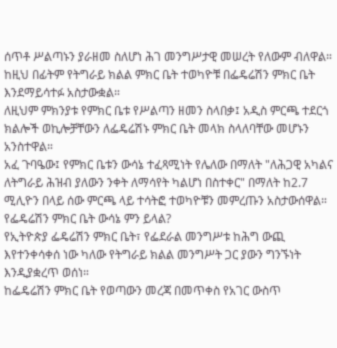ሰጥቶ ሥልጣኑን ያራዘመ ስለሆነ ሕገ መንግሥታዊ መሠረት የለውም ብለዋል።
ከዚህ በፊትም የትግራይ ክልል ምክር ቤት ተወካዮቹ በፌዴሬሽን ምክር ቤት እንደማይሳተፉ አስታውቋል።
ለዚህም ምክንያቱ የምክር ቤቱ የሥልጣን ዘመን ስላበቃ፤ አዲስ ምርጫ ተደርጎ ክልሎች ወኪሎቻቸውን ለፌዴሬሽኑ ምክር ቤት መላክ ስላለባቸው መሆኑን አንስተዋል።
አፈ ጉባዔው፤ የምክር ቤቱን ውሳኔ ተፈጻሚነት የሌለው በማለት "ለሕጋዊ አካልና ለትግራይ ሕዝብ ያለውን ንቀት ለማሳየት ካልሆነ በስተቀር" በማለት ከ2.7 ሚሊዮን በላይ ሰው ምርጫ ላይ ተሳትፎ ተወካዮቹን መምረጡን አስታውሰዋል።
የፌዴሬሽን ምክር ቤት ውሳኔ ምን ይላል?
የኢትዮጵያ ፌዴሬሽን ምክር ቤት፣ የፌደራል መንግሥቱ ከሕግ ውጪ እየተንቀሳቀሰ ነው ካለው የትግራይ ክልል መንግሥት ጋር ያውን ግንኙነት እንዲያቋረጥ ወሰነ።
ከፌዴሬሽን ምክር ቤት የወጣውን መረጃ በመጥቀስ የአገር ውስጥ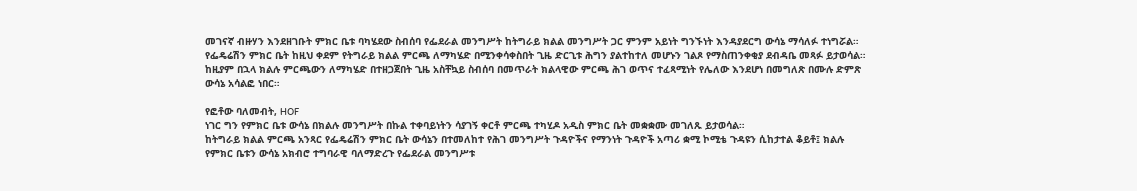መገናኛ ብዙሃን እንደዘገቡት ምክር ቤቱ ባካሄደው ስብሰባ የፌደራል መንግሥት ከትግራይ ክልል መንግሥት ጋር ምንም አይነት ግንኙነት እንዳያደርግ ውሳኔ ማሳለፉ ተነግሯል።
የፌዴሬሽን ምክር ቤት ከዚህ ቀደም የትግራይ ክልል ምርጫ ለማካሄድ በሚንቀሳቀስበት ጊዜ ድርጊቱ ሕግን ያልተከተለ መሆኑን ገልጾ የማስጠንቀቂያ ደብዳቤ መጻፉ ይታወሳል።
ከዚያም በኋላ ክልሉ ምርጫውን ለማካሄድ በተዘጋጀበት ጊዜ አስቸኳይ ስብሰባ በመጥራት ክልላዊው ምርጫ ሕገ ወጥና ተፈጻሚነት የሌለው እንደሆነ በመግለጽ በሙሉ ድምጽ ውሳኔ አሳልፎ ነበር።

የፎቶው ባለመብት, HOF
ነገር ግን የምክር ቤቱ ውሳኔ በክልሉ መንግሥት በኩል ተቀባይነትን ሳያገኝ ቀርቶ ምርጫ ተካሂዶ አዲስ ምክር ቤት መቋቋሙ መገለጹ ይታወሳል።
ከትግራይ ክልል ምርጫ አንጻር የፌዴሬሽን ምክር ቤት ውሳኔን በተመለከተ የሕገ መንግሥት ጉዳዮችና የማንነት ጉዳዮች አጣሪ ቋሚ ኮሚቴ ጉዳዩን ሲከታተል ቆይቶ፤ ክልሉ የምክር ቤቱን ውሳኔ አክብሮ ተግባራዊ ባለማድረጉ የፌደራል መንግሥቱ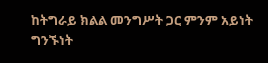ከትግራይ ክልል መንግሥት ጋር ምንም አይነት ግንኙነት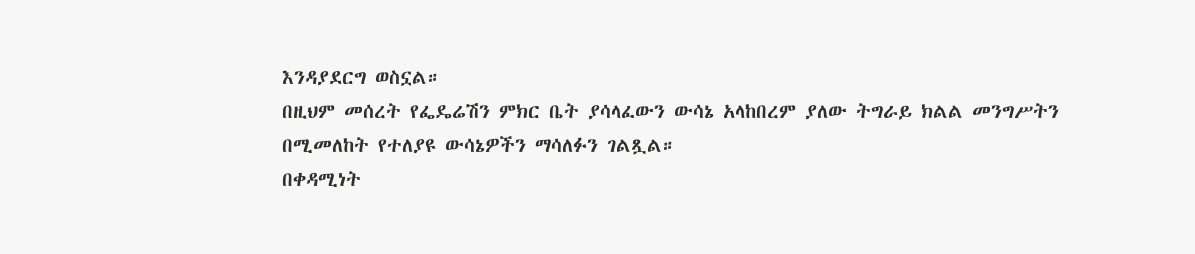እንዳያደርግ ወስኗል።
በዚህም መሰረት የፌዴሬሽን ምክር ቤት ያሳላፈውን ውሳኔ አላከበረም ያለው ትግራይ ክልል መንግሥትን በሚመለከት የተለያዩ ውሳኔዎችን ማሳለፉን ገልጿል።
በቀዳሚነት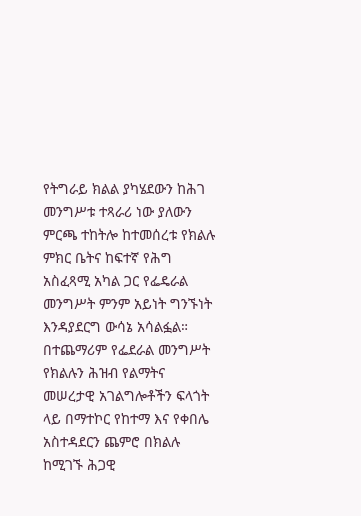የትግራይ ክልል ያካሄደውን ከሕገ መንግሥቱ ተጻራሪ ነው ያለውን ምርጫ ተከትሎ ከተመሰረቱ የክልሉ ምክር ቤትና ከፍተኛ የሕግ አስፈጻሚ አካል ጋር የፌዴራል መንግሥት ምንም አይነት ግንኙነት እንዳያደርግ ውሳኔ አሳልፏል።
በተጨማሪም የፌደራል መንግሥት የክልሉን ሕዝብ የልማትና መሠረታዊ አገልግሎቶችን ፍላጎት ላይ በማተኮር የከተማ እና የቀበሌ አስተዳደርን ጨምሮ በክልሉ ከሚገኙ ሕጋዊ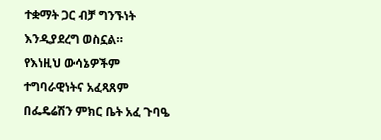ተቋማት ጋር ብቻ ግንኙነት እንዲያደረግ ወስኗል።
የእነዚህ ውሳኔዎችም ተግባራዊነትና አፈጻጸም በፌዴሬሽን ምክር ቤት አፈ ጉባዔ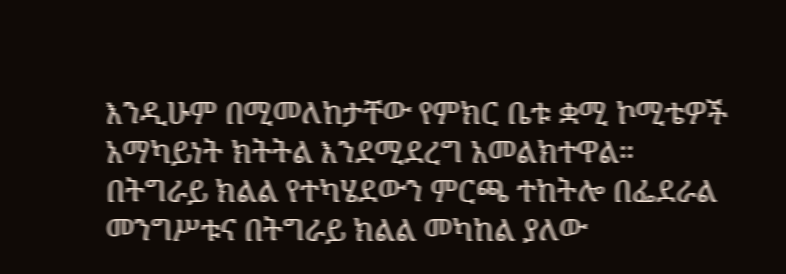እንዲሁም በሚመለከታቸው የምክር ቤቱ ቋሚ ኮሚቴዎች አማካይነት ክትትል እንደሚደረግ አመልክተዋል።
በትግራይ ክልል የተካሄደውን ምርጫ ተከትሎ በፌደራል መንግሥቱና በትግራይ ክልል መካከል ያለው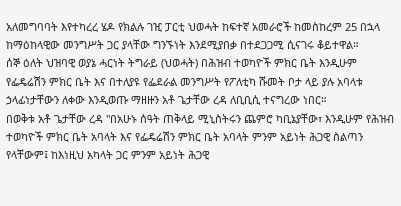አለመግባባት እየተካረረ ሄዶ የክልሉ ገዢ ፓርቲ ህወሓት ከፍተኛ አመራሮች ከመስከረም 25 በኋላ ከማዕከላዊው መንግሥት ጋር ያላቸው ግንኙነት እንደሚያበቃ በተደጋጋሚ ሲናገሩ ቆይተዋል።
ሰኞ ዕለት ህዝባዊ ወያኔ ሓርነት ትግራይ (ህወሓት) በሕዝብ ተወካዮች ምክር ቤት እንዲሁም የፌዴሬሽን ምክር ቤት እና በተለያዩ የፌደራል መንግሥት የፖለቲካ ሹመት ቦታ ላይ ያሉ አባላቱ ኃላፊነታቸውን ለቀው እንዲወጡ ማዘዙን አቶ ጌታቸው ረዳ ለቢቢሲ ተናግረው ነበር።
በወቅቱ አቶ ጌታቸው ረዳ "በአሁኑ ሰዓት ጠቅላይ ሚኒስትሩን ጨምሮ ካቢኔያቸው፣ እንዲሁም የሕዝብ ተወካዮች ምክር ቤት አባላት እና የፌዴሬሽን ምክር ቤት አባላት ምንም አይነት ሕጋዊ ስልጣን የላቸውም፤ ከእነዚህ አካላት ጋር ምንም አይነት ሕጋዊ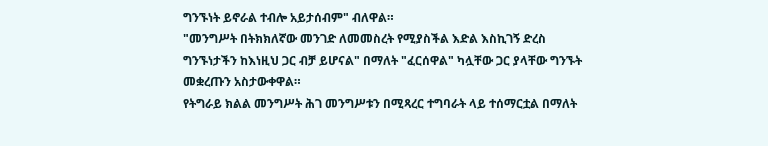ግንኙነት ይኖራል ተብሎ አይታሰብም" ብለዋል።
"መንግሥት በትክክለኛው መንገድ ለመመስረት የሚያስችል እድል እስኪገኝ ድረስ ግንኙነታችን ከእነዚህ ጋር ብቻ ይሆናል" በማለት "ፈርሰዋል" ካሏቸው ጋር ያላቸው ግንኙት መቋረጡን አስታውቀዋል።
የትግራይ ክልል መንግሥት ሕገ መንግሥቱን በሚጻረር ተግባራት ላይ ተሰማርቷል በማለት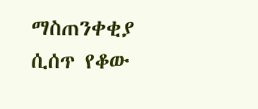ማስጠንቀቂያ ሲሰጥ የቆው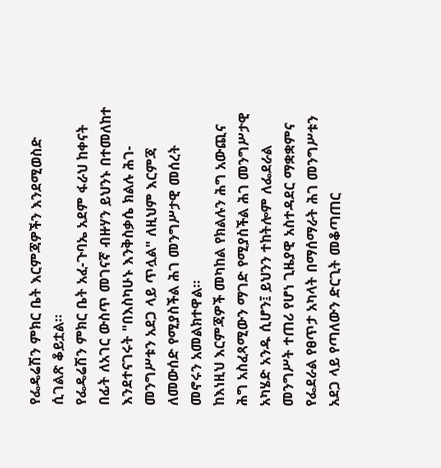የፌዴሬሽን ምክር ቤት እርምጃዎችን እንደሚወስድ ሲገልጽ ቆይቷል።
የፌዴሬሽን ምክር ቤት አፈ-ጉባኤ አደም ፋራህ ከቀናት በፊት ለአገር ውስጥ መገናኛ ብዙሃን ይህንኑ በተመለከተ እንደተናገሩት "በእስካሁኑ እንቅስቃሴ ክልሉ ሕገ-መንግሥቱን አደጋ ላይ ጥሏል" ለዚህም እርምጃ ለመውሰድ የሚያስችል ሕገ መንግሥታዊ መሰረት መኖሩን አመልክተዋል።
ከእነዚህ እርምጃዎች መካከል የክልሉን ሕግ አውጪና ሕግ አስፈጻሚውን ማገድ የሚያስችል ሕገ መንግሥታዊ አካሄድ አንዱ ሲሆን፤ ይህንን ተከትሎም ለፌደራል መንግሥት ተጠሪ የሆነ ጊዜያዊ አስተዳደር ማቋቋምና የፌደራል የፀጥታ አካላት በማሰማራት ሕገ መንግሥቱን አደጋ ላይ የጣለውን ድርጊት መቆጣጠር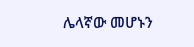ሌላኛው መሆኑን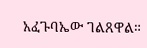አፈጉባኤው ገልጸዋል።